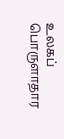உலகப் பொருளாதார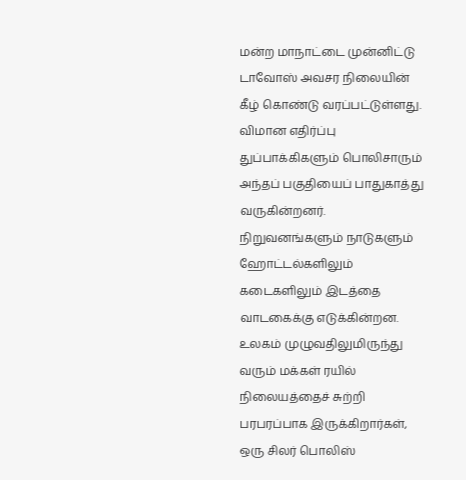மன்ற மாநாட்டை முன்னிட்டு டாவோஸ் அவசர நிலையின் கீழ் கொண்டு வரப்பட்டுள்ளது.
விமான எதிர்ப்பு துப்பாக்கிகளும் பொலிசாரும் அந்தப் பகுதியைப் பாதுகாத்து வருகின்றனர். நிறுவனங்களும் நாடுகளும் ஹோட்டல்களிலும் கடைகளிலும் இடத்தை வாடகைக்கு எடுக்கின்றன.
உலகம் முழுவதிலுமிருந்து வரும் மக்கள் ரயில் நிலையத்தைச் சுற்றி பரபரப்பாக இருக்கிறார்கள், ஒரு சிலர் பொலிஸ்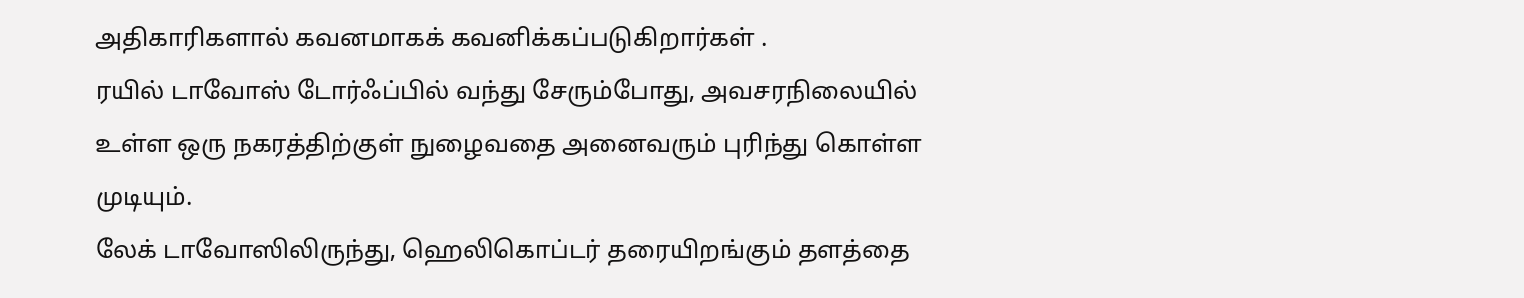அதிகாரிகளால் கவனமாகக் கவனிக்கப்படுகிறார்கள் .
ரயில் டாவோஸ் டோர்ஃப்பில் வந்து சேரும்போது, அவசரநிலையில் உள்ள ஒரு நகரத்திற்குள் நுழைவதை அனைவரும் புரிந்து கொள்ள முடியும்.
லேக் டாவோஸிலிருந்து, ஹெலிகொப்டர் தரையிறங்கும் தளத்தை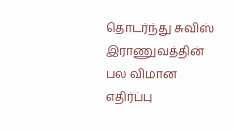தொடர்ந்து சுவிஸ் இராணுவத்தின் பல விமான எதிர்ப்பு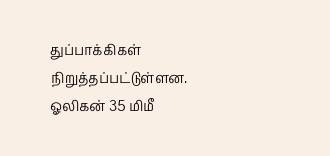துப்பாக்கிகள் நிறுத்தப்பட்டுள்ளன. ஓலிகன் 35 மிமீ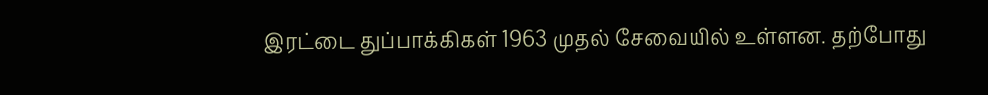இரட்டை துப்பாக்கிகள் 1963 முதல் சேவையில் உள்ளன. தற்போது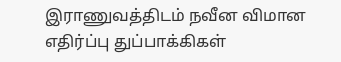இராணுவத்திடம் நவீன விமான எதிர்ப்பு துப்பாக்கிகள்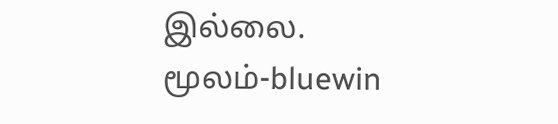இல்லை.
மூலம்-bluewin